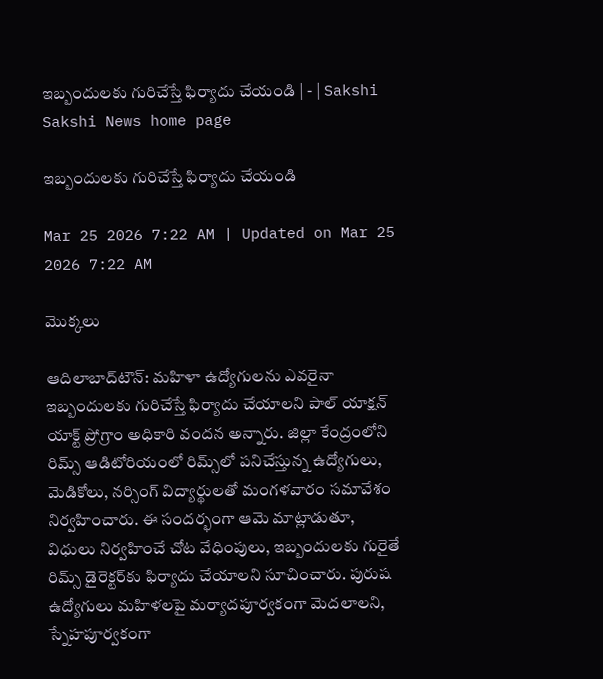ఇబ్బందులకు గురిచేస్తే ఫిర్యాదు చేయండి | - | Sakshi
Sakshi News home page

ఇబ్బందులకు గురిచేస్తే ఫిర్యాదు చేయండి

Mar 25 2026 7:22 AM | Updated on Mar 25 2026 7:22 AM

మొక్కలు

ఆదిలాబాద్‌టౌన్‌: మహిళా ఉద్యోగులను ఎవరైనా ఇబ్బందులకు గురిచేస్తే ఫిర్యాదు చేయాలని పాల్‌ యాక్షన్‌ యాక్ట్‌ ప్రోగ్రాం అధికారి వందన అన్నారు. జిల్లా కేంద్రంలోని రిమ్స్‌ ఆడిటోరియంలో రిమ్స్‌లో పనిచేస్తున్న ఉద్యోగులు, మెడికోలు, నర్సింగ్‌ విద్యార్థులతో మంగళవారం సమావేశం నిర్వహించారు. ఈ సందర్భంగా ఆమె మాట్లాడుతూ, విధులు నిర్వహించే చోట వేధింపులు, ఇబ్బందులకు గురైతే రిమ్స్‌ డైరెక్టర్‌కు ఫిర్యాదు చేయాలని సూచించారు. పురుష ఉద్యోగులు మహిళలపై మర్యాదపూర్వకంగా మెదలాలని, స్నేహపూర్వకంగా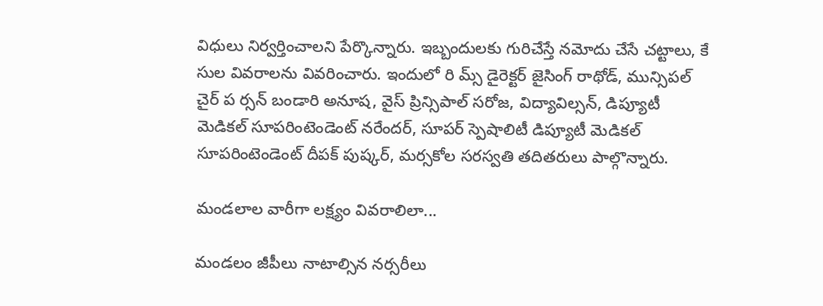విధులు నిర్వర్తించాలని పేర్కొన్నారు. ఇబ్బందులకు గురిచేస్తే నమోదు చేసే చట్టాలు, కే సుల వివరాలను వివరించారు. ఇందులో రి మ్స్‌ డైరెక్టర్‌ జైసింగ్‌ రాథోడ్‌, మున్సిపల్‌ చైర్‌ ప ర్సన్‌ బండారి అనూష, వైస్‌ ప్రిన్సిపాల్‌ సరోజ, విద్యావిల్సన్‌, డిప్యూటీ మెడికల్‌ సూపరింటెండెంట్‌ నరేందర్‌, సూపర్‌ స్పెషాలిటీ డిప్యూటీ మెడికల్‌ సూపరింటెండెంట్‌ దీపక్‌ పుష్కర్‌, మర్సకోల సరస్వతి తదితరులు పాల్గొన్నారు.

మండలాల వారీగా లక్ష్యం వివరాలిలా...

మండలం జీపీలు నాటాల్సిన నర్సరీలు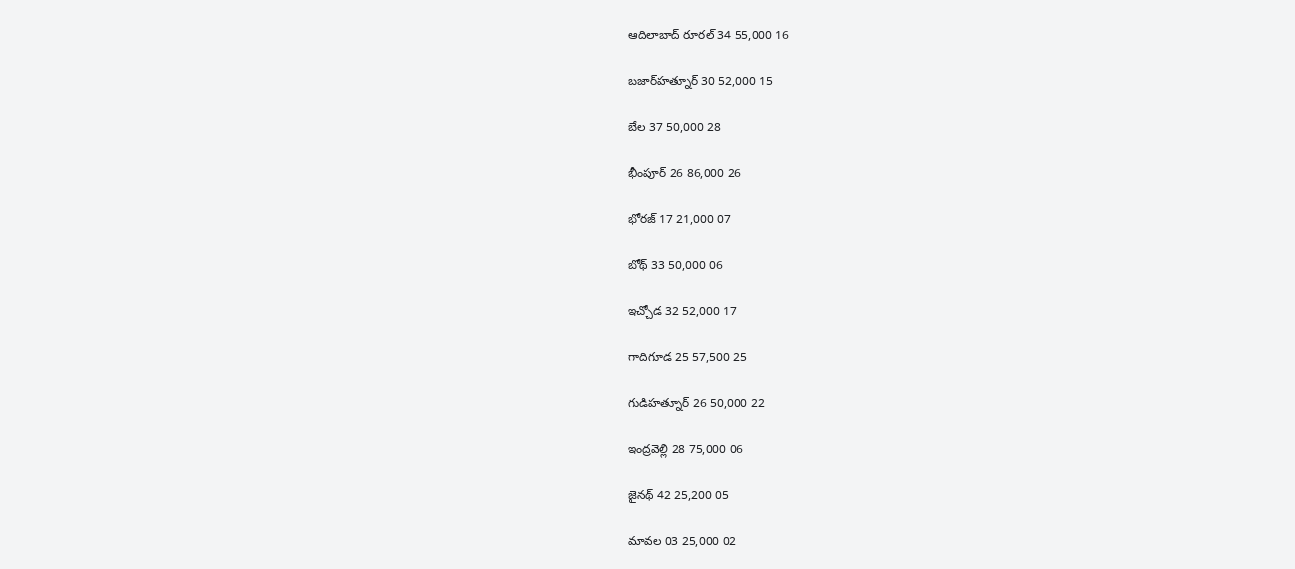ఆదిలాబాద్‌ రూరల్‌ 34 55,000 16

బజార్‌హత్నూర్‌ 30 52,000 15

బేల 37 50,000 28

భీంపూర్‌ 26 86,000 26

భోరజ్‌ 17 21,000 07

బోథ్‌ 33 50,000 06

ఇచ్చోడ 32 52,000 17

గాదిగూడ 25 57,500 25

గుడిహత్నూర్‌ 26 50,000 22

ఇంద్రవెల్లి 28 75,000 06

జైనథ్‌ 42 25,200 05

మావల 03 25,000 02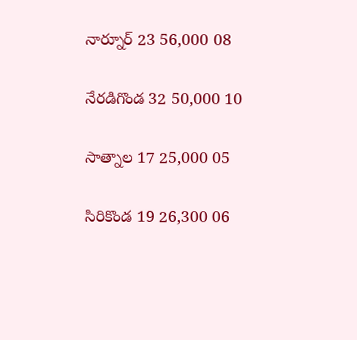నార్నూర్‌ 23 56,000 08

నేరడిగొండ 32 50,000 10

సాత్నాల 17 25,000 05

సిరికొండ 19 26,300 06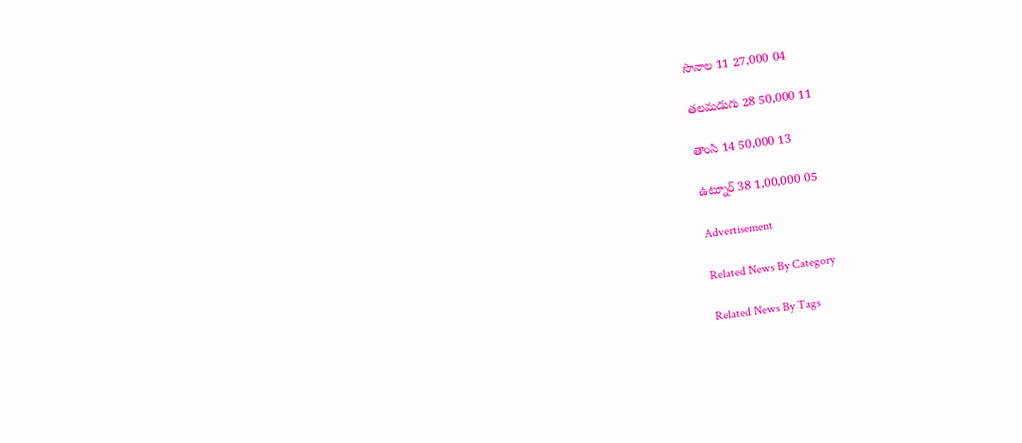సొనాల 11 27,000 04

తలమడుగు 28 50,000 11

తాంసి 14 50,000 13

ఉట్నూర్‌ 38 1,00,000 05

Advertisement

Related News By Category

Related News By Tags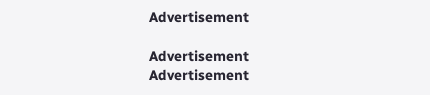Advertisement

Advertisement
Advertisement